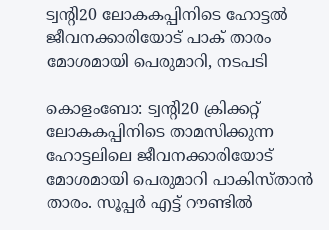ട്വന്‍റി20 ലോകകപ്പിനിടെ ഹോട്ടൽ ജീവനക്കാരിയോട് പാക് താരം മോശമായി പെരുമാറി, നടപടി

കൊളംബോ: ട്വന്‍റി20 ക്രിക്കറ്റ് ലോകകപ്പിനിടെ താമസിക്കുന്ന ഹോട്ടലിലെ ജീവനക്കാരിയോട് മോശമായി പെരുമാറി പാകിസ്താൻ താരം. സൂപ്പർ എട്ട് റൗണ്ടിൽ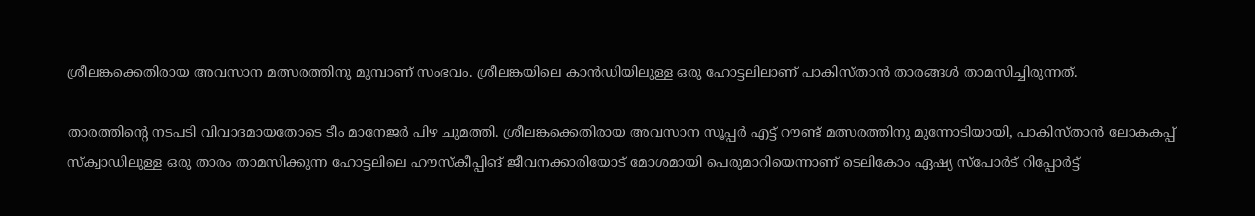ശ്രീലങ്കക്കെതിരായ അവസാന മത്സരത്തിനു മുമ്പാണ് സംഭവം. ശ്രീലങ്കയിലെ കാൻഡിയിലുള്ള ഒരു ഹോട്ടലിലാണ് പാകിസ്താൻ താരങ്ങൾ താമസിച്ചിരുന്നത്.

താരത്തിന്‍റെ നടപടി വിവാദമായതോടെ ടീം മാനേജർ പിഴ ചുമത്തി. ശ്രീലങ്കക്കെതിരായ അവസാന സൂപ്പർ എട്ട് റൗണ്ട് മത്സരത്തിനു മുന്നോടിയായി, പാകിസ്താൻ ലോകകപ്പ് സ്ക്വാഡിലുള്ള ഒരു താരം താമസിക്കുന്ന ഹോട്ടലിലെ ഹൗസ്കീപ്പിങ് ജീവനക്കാരിയോട് മോശമായി പെരുമാറിയെന്നാണ് ടെലികോം ഏഷ്യ സ്പോർട് റിപ്പോർട്ട്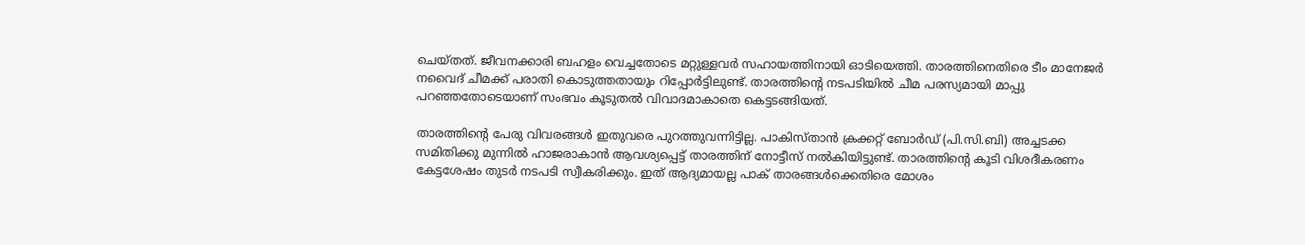ചെയ്തത്. ജീവനക്കാരി ബഹളം വെച്ചതോടെ മറ്റുള്ളവർ സഹായത്തിനായി ഓടിയെത്തി. താരത്തിനെതിരെ ടീം മാനേജർ നവൈദ് ചീമക്ക് പരാതി കൊടുത്തതായും റിപ്പോർട്ടിലുണ്ട്. താരത്തിന്‍റെ നടപടിയിൽ ചീമ പരസ്യമായി മാപ്പു പറഞ്ഞതോടെയാണ് സംഭവം കൂടുതൽ വിവാദമാകാതെ കെട്ടടങ്ങിയത്.

താരത്തിന്‍റെ പേരു വിവരങ്ങൾ ഇതുവരെ പുറത്തുവന്നിട്ടില്ല. പാകിസ്താൻ ക്രക്കറ്റ് ബോർഡ് (പി.സി.ബി) അച്ചടക്ക സമിതിക്കു മുന്നിൽ ഹാജരാകാൻ ആവശ്യപ്പെട്ട് താരത്തിന് നോട്ടീസ് നൽകിയിട്ടുണ്ട്. താരത്തിന്‍റെ കൂടി വിശദീകരണം കേട്ടശേഷം തുടർ നടപടി സ്വീകരിക്കും. ഇത് ആദ്യമായല്ല പാക് താരങ്ങൾക്കെതിരെ മോശം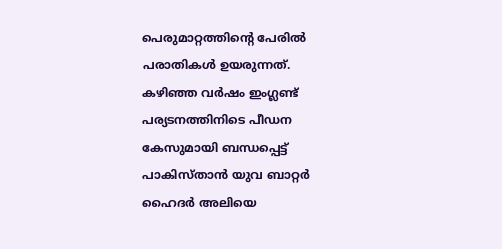പെരുമാറ്റത്തിന്‍റെ പേരിൽ പരാതികൾ ഉയരുന്നത്. കഴിഞ്ഞ വർഷം ഇംഗ്ലണ്ട് പര്യടനത്തിനിടെ പീഡന കേസുമായി ബന്ധപ്പെട്ട് പാകിസ്താൻ യുവ ബാറ്റർ ഹൈദർ അലിയെ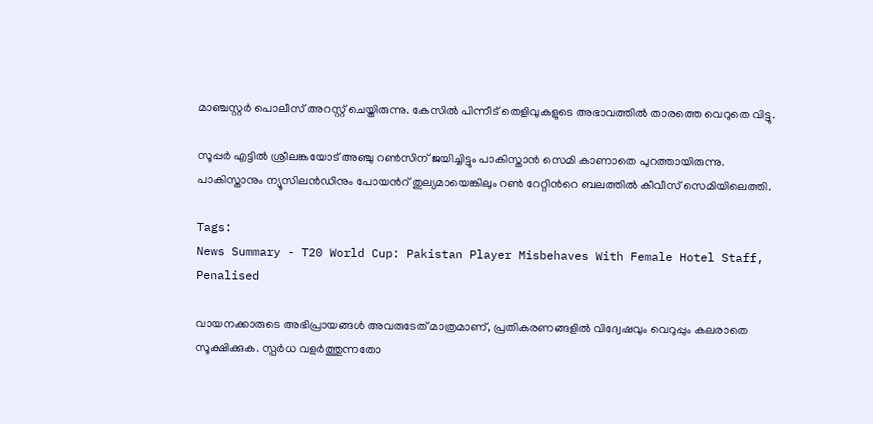മാഞ്ചസ്റ്റർ പൊലീസ് അറസ്റ്റ് ചെയ്തിരുന്നു. കേസിൽ പിന്നീട് തെളിവുകളുടെ അഭാവത്തിൽ താരത്തെ വെറുതെ വിട്ടു.

സൂപ്പർ എട്ടിൽ ശ്രീലങ്കയോട് അഞ്ചു റൺസിന് ജയിച്ചിട്ടും പാകിസ്താൻ സെമി കാണാതെ പുറത്തായിരുന്നു. പാകിസ്താനും ന്യൂസിലൻഡിനും പോയന്‍റ് തുല്യമായെങ്കിലും റൺ റേറ്റിന്‍റെ ബലത്തിൽ കീവീസ് സെമിയിലെത്തി.

Tags:
News Summary - T20 World Cup: Pakistan Player Misbehaves With Female Hotel Staff, Penalised

വായനക്കാരുടെ അഭിപ്രായങ്ങള്‍ അവരുടേത് മാത്രമാണ്, പ്രതികരണങ്ങളിൽ വിദ്വേഷവും വെറുപ്പും കലരാതെ സൂക്ഷിക്കുക. സ്പർധ വളർത്തുന്നതോ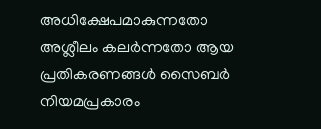അധിക്ഷേപമാകുന്നതോ അശ്ലീലം കലർന്നതോ ആയ പ്രതികരണങ്ങൾ സൈബർ നിയമപ്രകാരം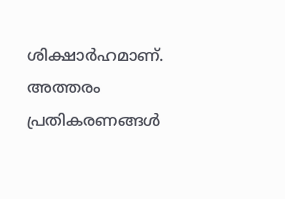ശിക്ഷാർഹമാണ്. അത്തരം പ്രതികരണങ്ങൾ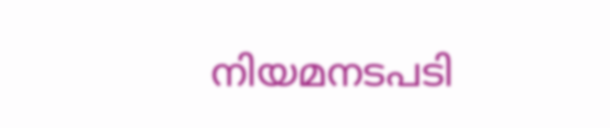നിയമനടപടി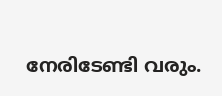നേരിടേണ്ടി വരും.